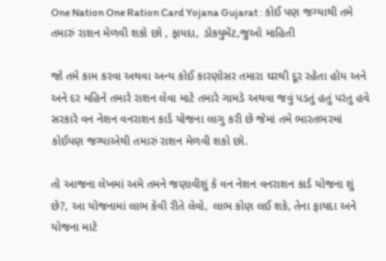One Nation One Ration Card Yojana Gujarat : કોઈ પણ જગ્યાથી તમે તમારું રાશન મેળવી શકો છો , ફાયદા, ડોકયુમેંટ,જુઓ માહિતી

જો તમે કામ કરવા અથવા અન્ય કોઈ કારણોસર તમારા ઘરથી દૂર રહેતા હોય અને અને દર મહિને તમારે રાશન લેવા માટે તમારે ગામડે અથવા જવું પડતું હતું પરંતુ હવે સરકારે વન નેશન વનરાશન કાર્ડ યોજના લાગુ કરી છે જેમાં તમે ભારતભરમાં કોઈપણ જગ્યાએથી તમારું રાશન મેળવી શકો છો.

તો આજના લેખમાં અમે તમને જણાવીશું કે વન નેશન વનરાશન કાર્ડ યોજના શું છે?, આ યોજનામાં લાભ કેવી રીતે લેવો, લાભ કોણ લઈ શકે, તેના ફાયદા અને યોજના માટે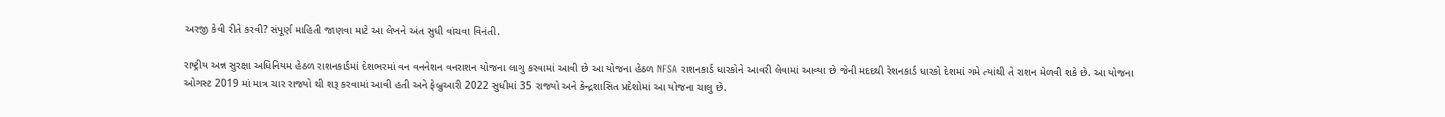અરજી કેવી રીતે કરવી? સંપૂર્ણ માહિતી જાણવા માટે આ લેખને અંત સુધી વાંચવા વિનંતી.

રાષ્ટ્રીય અન્ન સુરક્ષા અધિનિયમ હેઠળ રાશનકાર્ડમાં દેશભરમાં વન વનનેશન વનરાશન યોજના લાગુ કરવામાં આવી છે આ યોજના હેઠળ NFSA રાશનકાર્ડ ધારકોને આવરી લેવામાં આવ્યા છે જેની મદદથી રેશનકાર્ડ ધારકો દેશમાં ગમે ત્યાંથી તે રાશન મેળવી શકે છે. આ યોજના ઓગસ્ટ 2019 માં માત્ર ચાર રાજ્યો થી શરૂ કરવામાં આવી હતી અને ફેબ્રુઆરી 2022 સુધીમાં 35 રાજ્યો અને કેન્દ્રશાસિત પ્રદેશોમાં આ યોજના ચાલુ છે.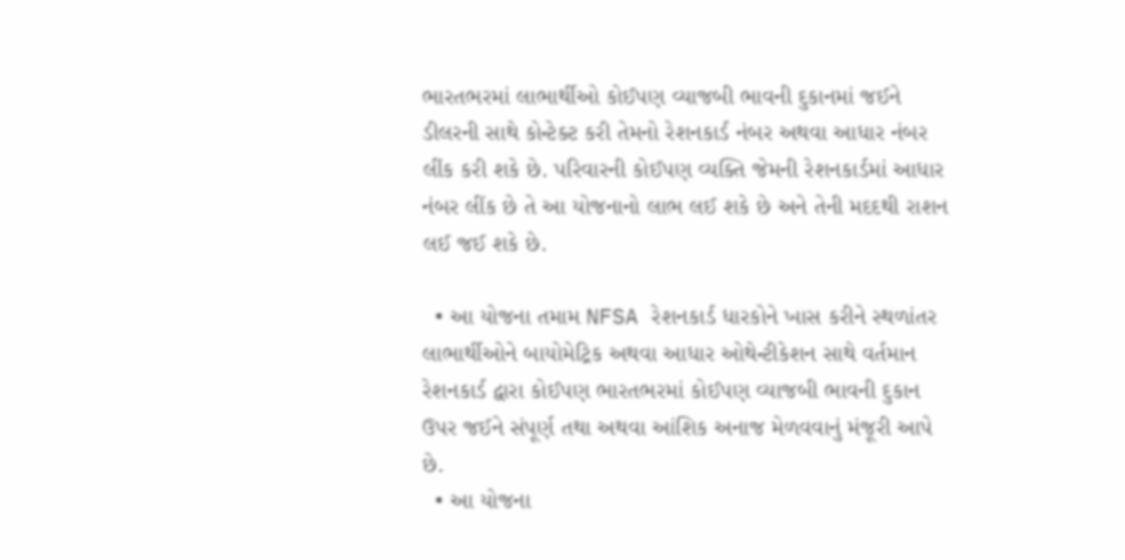ભારતભરમાં લાભાર્થીઓ કોઈપણ વ્યાજબી ભાવની દુકાનમાં જઈને ડીલરની સાથે કોન્ટેક્ટ કરી તેમનો રેશનકાર્ડ નંબર અથવા આધાર નંબર લીંક કરી શકે છે. પરિવારની કોઈપણ વ્યક્તિ જેમની રેશનકાર્ડમાં આધાર નંબર લીંક છે તે આ યોજનાનો લાભ લઈ શકે છે અને તેની મદદથી રાશન લઈ જઈ શકે છે.

  • આ યોજના તમામ NFSA રેશનકાર્ડ ધારકોને ખાસ કરીને સ્થળાંતર લાભાર્થીઓને બાયોમેટ્રિક અથવા આધાર ઓથેન્ટીકેશન સાથે વર્તમાન રેશનકાર્ડ દ્વારા કોઈપણ ભારતભરમાં કોઈપણ વ્યાજબી ભાવની દુકાન ઉપર જઈને સંપૂર્ણ તથા અથવા આંશિક અનાજ મેળવવાનું મંજૂરી આપે છે.
  • આ યોજના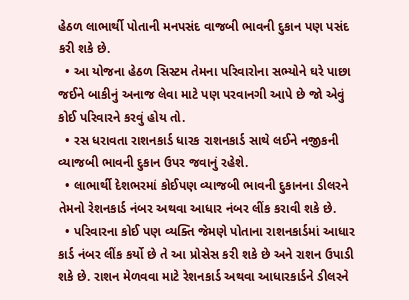હેઠળ લાભાર્થી પોતાની મનપસંદ વાજબી ભાવની દુકાન પણ પસંદ કરી શકે છે.
  • આ યોજના હેઠળ સિસ્ટમ તેમના પરિવારોના સભ્યોને ઘરે પાછા જઈને બાકીનું અનાજ લેવા માટે પણ પરવાનગી આપે છે જો એવું કોઈ પરિવારને કરવું હોય તો.
  • રસ ધરાવતા રાશનકાર્ડ ધારક રાશનકાર્ડ સાથે લઈને નજીકની વ્યાજબી ભાવની દુકાન ઉપર જવાનું રહેશે.
  • લાભાર્થી દેશભરમાં કોઈપણ વ્યાજબી ભાવની દુકાનના ડીલરને તેમનો રેશનકાર્ડ નંબર અથવા આધાર નંબર લીંક કરાવી શકે છે.
  • પરિવારના કોઈ પણ વ્યક્તિ જેમણે પોતાના રાશનકાર્ડમાં આધાર કાર્ડ નંબર લીંક કર્યો છે તે આ પ્રોસેસ કરી શકે છે અને રાશન ઉપાડી શકે છે. રાશન મેળવવા માટે રેશનકાર્ડ અથવા આધારકાર્ડને ડીલરને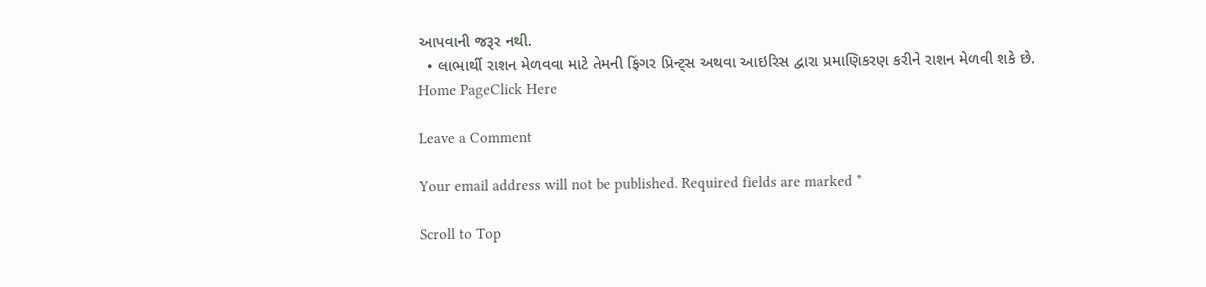આપવાની જરૂર નથી.
  • લાભાર્થી રાશન મેળવવા માટે તેમની ફિંગર પ્રિન્ટ્સ અથવા આઇરિસ દ્વારા પ્રમાણિકરણ કરીને રાશન મેળવી શકે છે.
Home PageClick Here

Leave a Comment

Your email address will not be published. Required fields are marked *

Scroll to Top